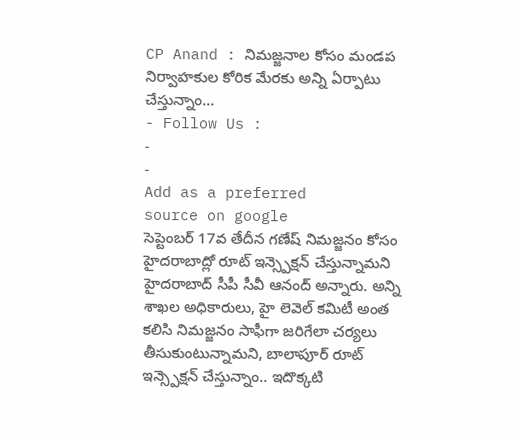CP Anand : నిమజ్జనాల కోసం మండప నిర్వాహకుల కోరిక మేరకు అన్ని ఏర్పాటు చేస్తున్నాం…
- Follow Us :
-
-
Add as a preferred
source on google
సెప్టెంబర్ 17వ తేదీన గణేష్ నిమజ్జనం కోసం హైదరాబాద్లో రూట్ ఇన్స్పెక్షన్ చేస్తున్నామని హైదరాబాద్ సీపీ సీవీ ఆనంద్ అన్నారు. అన్ని శాఖల అధికారులు, హై లెవెల్ కమిటీ అంత కలిసి నిమజ్జనం సాఫీగా జరిగేలా చర్యలు తీసుకుంటున్నామని, బాలాపూర్ రూట్ ఇన్స్పెక్షన్ చేస్తున్నాం.. ఇదొక్కటి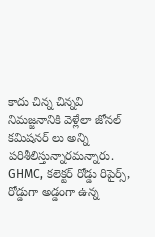కాదు చిన్న చిన్నవి నిమజ్జనానికి వెళ్లేలా జోనల్ కమిషనర్ లు అన్ని పరిశీలిస్తున్నారమన్నారు. GHMC, కలెక్టర్ రోడ్డు రిపైర్స్, రోడ్డుగా అడ్డంగా ఉన్న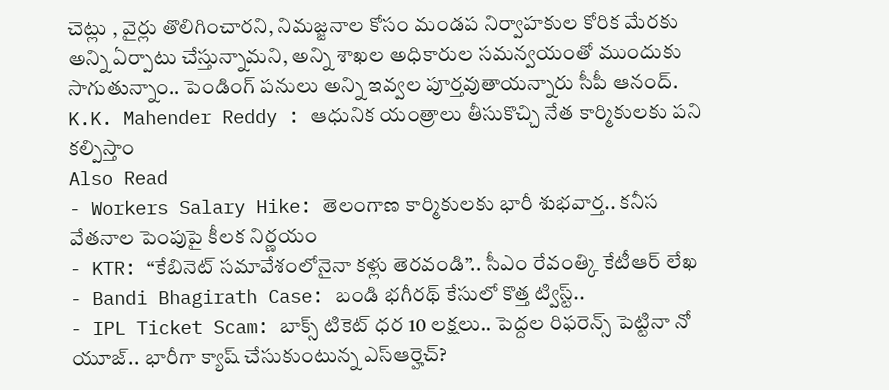చెట్లు , వైర్లు తొలిగించారని, నిమజ్జనాల కోసం మండప నిర్వాహకుల కోరిక మేరకు అన్ని ఏర్పాటు చేస్తున్నామని, అన్ని శాఖల అధికారుల సమన్వయంతో ముందుకు సాగుతున్నాం.. పెండింగ్ పనులు అన్ని ఇవ్వల పూర్తవుతాయన్నారు సీపీ ఆనంద్.
K.K. Mahender Reddy : ఆధునిక యంత్రాలు తీసుకొచ్చి నేత కార్మికులకు పని కల్పిస్తాం
Also Read
- Workers Salary Hike: తెలంగాణ కార్మికులకు భారీ శుభవార్త.. కనీస వేతనాల పెంపుపై కీలక నిర్ణయం
- KTR: “కేబినెట్ సమావేశంలోనైనా కళ్లు తెరవండి”.. సీఎం రేవంత్కి కేటీఆర్ లేఖ
- Bandi Bhagirath Case: బండి భగీరథ్ కేసులో కొత్త ట్విస్ట్..
- IPL Ticket Scam: బాక్స్ టికెట్ ధర 10 లక్షలు.. పెద్దల రిఫరెన్స్ పెట్టినా నో యూజ్.. భారీగా క్యాష్ చేసుకుంటున్న ఎస్ఆర్హెచ్?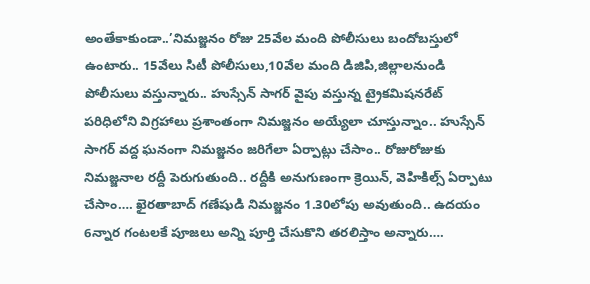అంతేకాకుండా..’నిమజ్జనం రోజు 25వేల మంది పోలీసులు బందోబస్తులో ఉంటారు.. 15వేలు సిటీ పోలీసులు,10వేల మంది డిజిపి,జిల్లాలనుండి పోలీసులు వస్తున్నారు.. హుస్సేన్ సాగర్ వైపు వస్తున్న ట్రైకమిషనరేట్ పరిధిలోని విగ్రహాలు ప్రశాంతంగా నిమజ్జనం అయ్యేలా చూస్తున్నాం.. హుస్సేన్ సాగర్ వద్ద ఘనంగా నిమజ్జనం జరిగేలా ఏర్పాట్లు చేసాం.. రోజురోజుకు నిమజ్జనాల రద్దీ పెరుగుతుంది.. రద్దీకి అనుగుణంగా క్రెయిన్, వెహికిల్స్ ఏర్పాటు చేసాం…. ఖైరతాబాద్ గణేషుడి నిమజ్జనం 1.30లోపు అవుతుంది.. ఉదయం 6న్నార గంటలకే పూజలు అన్ని పూర్తి చేసుకొని తరలిస్తాం అన్నారు….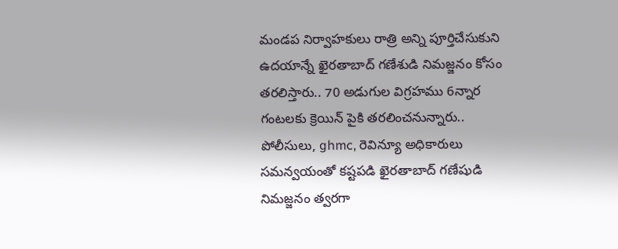మండప నిర్వాహకులు రాత్రి అన్ని పూర్తిచేసుకుని ఉదయాన్నే ఖైరతాబాద్ గణేశుడి నిమజ్జనం కోసం తరలిస్తారు.. 70 అడుగుల విగ్రహము 6న్నార గంటలకు క్రెయిన్ పైకి తరలించనున్నారు.. పోలీసులు, ghmc, రెవిన్యూ అధికారులు సమన్వయంతో కష్టపడి ఖైరతాబాద్ గణేషుడి నిమజ్జనం త్వరగా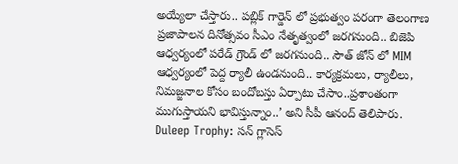అయ్యేలా చేస్తారు.. పబ్లిక్ గార్డెన్ లో ప్రభుత్వం పరంగా తెలంగాణ ప్రజాపాలన దినోత్సవం సీఎం నేతృత్వంలో జరగనుంది.. బిజెపి ఆధ్వర్యంలో పరేడ్ గ్రౌండ్ లో జరగనుంది.. సౌత్ జోన్ లో MIM ఆధ్వర్యంలో పెద్ద ర్యాలీ ఉండనుంది.. కార్యక్రమలు, ర్యాలీలు, నిమజ్జనాల కోసం బందోబస్తు ఏర్పాటు చేసాం..ప్రశాంతంగా ముగుస్తాయని భావిస్తున్నాం..’ అని సీపీ ఆనంద్ తెలిపారు.
Duleep Trophy: సన్ గ్లాసెస్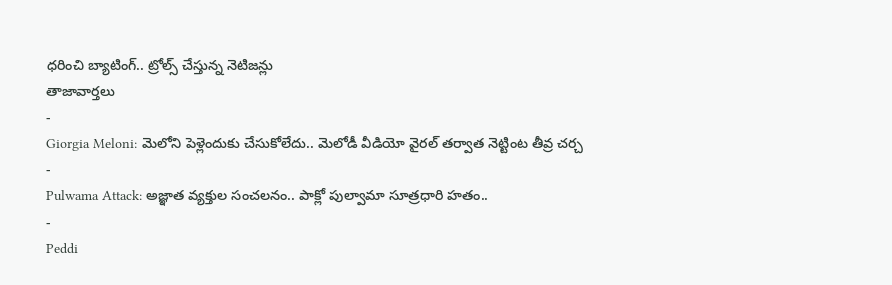ధరించి బ్యాటింగ్.. ట్రోల్స్ చేస్తున్న నెటిజన్లు
తాజావార్తలు
-
Giorgia Meloni: మెలోని పెళ్లెందుకు చేసుకోలేదు.. మెలోడీ వీడియో వైరల్ తర్వాత నెట్టింట తీవ్ర చర్చ
-
Pulwama Attack: అజ్ఞాత వ్యక్తుల సంచలనం.. పాక్లో పుల్వామా సూత్రధారి హతం..
-
Peddi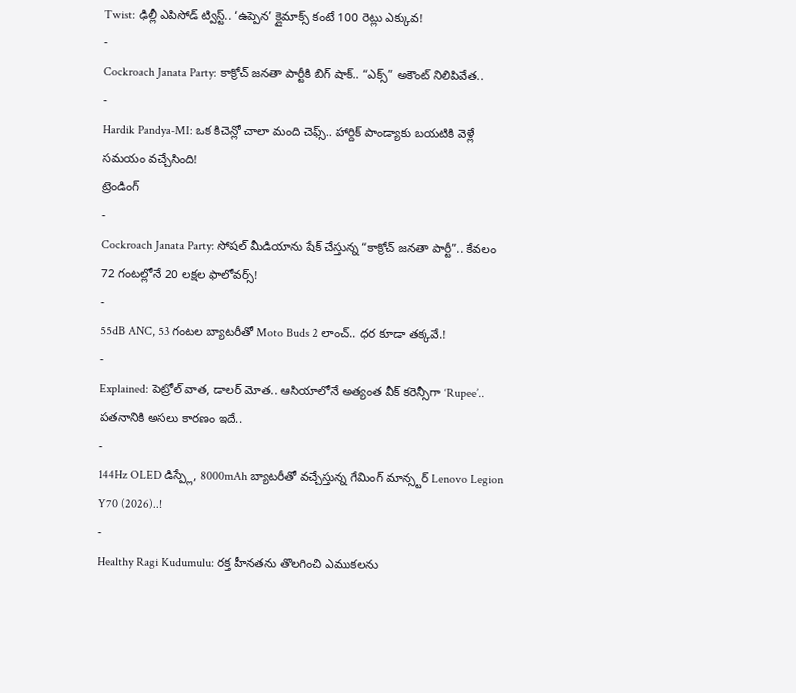Twist: ఢిల్లీ ఎపిసోడ్ ట్విస్ట్.. ‘ఉప్పెన’ క్లైమాక్స్ కంటే 100 రెట్లు ఎక్కువ!
-
Cockroach Janata Party: కాక్రోచ్ జనతా పార్టీకి బిగ్ షాక్.. “ఎక్స్” అకౌంట్ నిలిపివేత..
-
Hardik Pandya-MI: ఒక కిచెన్లో చాలా మంది చెఫ్స్.. హార్దిక్ పాండ్యాకు బయటికి వెళ్లే సమయం వచ్చేసింది!
ట్రెండింగ్
-
Cockroach Janata Party: సోషల్ మీడియాను షేక్ చేస్తున్న “కాక్రోచ్ జనతా పార్టీ”.. కేవలం 72 గంటల్లోనే 20 లక్షల ఫాలోవర్స్!
-
55dB ANC, 53 గంటల బ్యాటరీతో Moto Buds 2 లాంచ్.. ధర కూడా తక్కవే.!
-
Explained: పెట్రోల్ వాత, డాలర్ మోత.. ఆసియాలోనే అత్యంత వీక్ కరెన్సీగా ‘Rupee’.. పతనానికి అసలు కారణం ఇదే..
-
144Hz OLED డిస్ప్లే, 8000mAh బ్యాటరీతో వచ్చేస్తున్న గేమింగ్ మాన్స్టర్ Lenovo Legion Y70 (2026)..!
-
Healthy Ragi Kudumulu: రక్త హీనతను తొలగించి ఎముకలను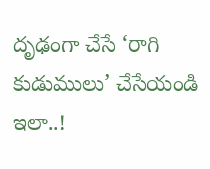దృఢంగా చేసే ‘రాగి కుడుములు’ చేసేయండి ఇలా..!